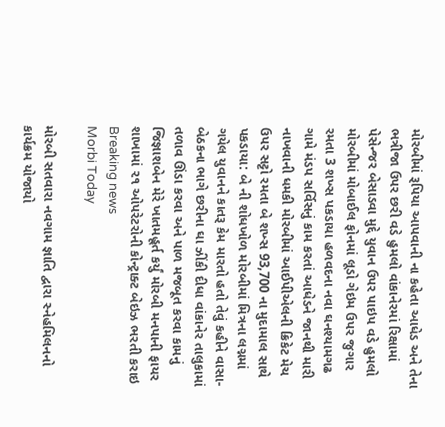મોરબીમાં રૂપિયા આપવાની ના કહેતા આધેડ અને તેના ભત્રીજા ઉપર છરી વડે હુમલો વાંકાનેરમાં રિક્ષામાં પેસેન્જર બેસાડવા મુદ્દે યુવાન ઉપર પાઇપ વડે હુમલો મોરબીમાં મોબાઈલ ફોનમાં લૂડો ગેઇમ ઉપર જુગાર રમતા 3 શખ્સ પકડાયા હળવદના નવા ઘનશ્યામગઢ ગામે મંડપ સર્વિસનું કામ કરતાં આધેડને જાનથી મારી નાખવાની ધમકી મોરબીમાં આઈપીએલની ક્રિકેટ મેચ ઉપર સટ્ટો રમતા બે શખ્સ 93,700 ના મુદામાલ સાથે પકડાયા: બે ની શોધખોળ મોરબીમાં મિત્રના લગ્નમાં ગયેલ યુવાનને કાતરૂ કેમ મારતો હતો તેવું કહીને વાસા-બેઠકના ભાગે છરીના ઘા ઝીંકી દીધા વાંકાનેર તાલુકામાં તળાવ ઊંડા કરવા અને પાળ મજબૂત કરવા કામનું જિજ્ઞાશબેન મેરે ખાતમહૂર્ત કર્યું મોરબી મનપાની ફાયર શાખામાં ૨૧ ઓપરેટરોની કોન્ટ્રાક્ટ બેઇઝ ભરતી કરાઇ
Breaking news
Morbi Today

મોરબી સતવારા નવગામ જ્ઞાતિ દ્વારા સ્નેહમિલનનો કાર્યક્રમ યોજાયો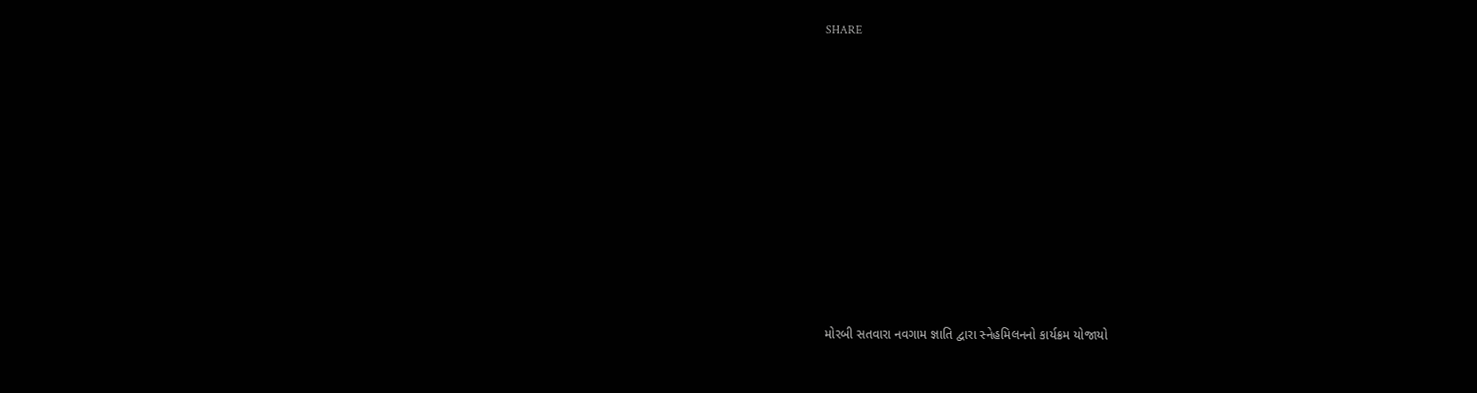SHARE













મોરબી સતવારા નવગામ જ્ઞાતિ દ્વારા સ્નેહમિલનનો કાર્યક્રમ યોજાયો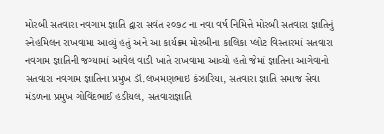મોરબી સતવારા નવગામ જ્ઞાતિ દ્વારા સવંત ૨૦૭૮ ના નવા વર્ષ નિમિત્તે મોરબી સતવારા જ્ઞાતિનું સ્નેહમિલન રાખવામા આવ્યું હતું અને આ કાર્યક્ર્મ મોરબીના કાલિકા પ્લોટ વિસ્તારમાં સતવારા નવગામ જ્ઞાતિની જગ્યામાં આવેલ વાડી ખાતે રાખવામા આવ્યો હતો જેમાં જ્ઞાતિના આગેવાનો સતવારા નવગામ જ્ઞાતિના પ્રમુખ ડૉ.લખમણભાઇ કંઝારિયા, સતવારા જ્ઞાતિ સમાજ સેવા મંડળના પ્રમુખ ગોવિંદભાઈ હડીયલ, સતવારાજ્ઞાતિ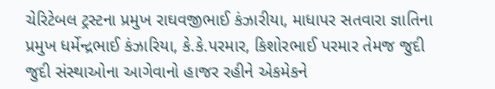ચેરિટેબલ ટ્રસ્ટના પ્રમુખ રાઘવજીભાઈ કંઝારીયા, માધાપર સતવારા જ્ઞાતિના પ્રમુખ ધર્મેન્દ્રભાઈ કંઝારિયા, કે.કે.પરમાર, કિશોરભાઈ પરમાર તેમજ જુદી જુદી સંસ્થાઓના આગેવાનો હાજર રહીને એકમેકને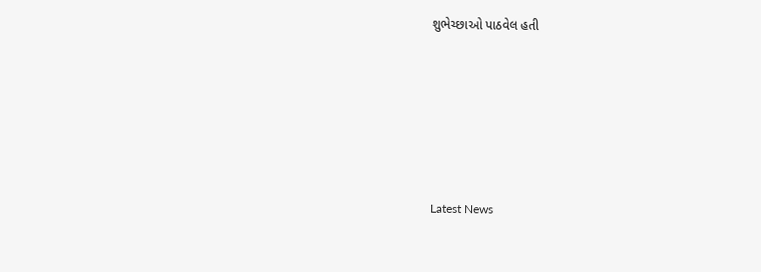શુભેચ્છાઓ પાઠવેલ હતી






Latest News